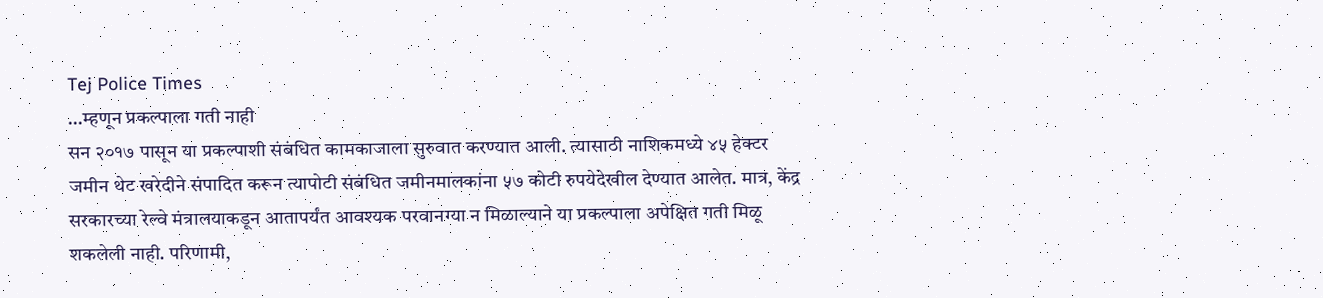Tej Police Times
…म्हणून प्रकल्पाला गती नाही
सन २०१७ पासून या प्रकल्पाशी संबंधित कामकाजाला सुरुवात करण्यात आली. त्यासाठी नाशिकमध्ये ४५ हेक्टर जमीन थेट खरेदीने संपादित करून त्यापोटी संबंधित जमीनमालकांना ५७ कोटी रुपयेदेखील देण्यात आलेत. मात्र, केंद्र सरकारच्या रेल्वे मंत्रालयाकडून आतापर्यंत आवश्यक परवानग्या न मिळाल्याने या प्रकल्पाला अपेक्षित गती मिळू शकलेली नाही. परिणामी,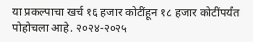या प्रकल्पाचा खर्च १६ हजार कोटींहून १८ हजार कोटींपर्यंत पोहोचला आहे. २०२४-२०२५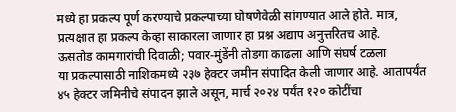मध्ये हा प्रकल्प पूर्ण करण्याचे प्रकल्पाच्या घोषणेवेळी सांगण्यात आले होते. मात्र, प्रत्यक्षात हा प्रकल्प केव्हा साकारला जाणार हा प्रश्न अद्याप अनुत्तरितच आहे.
ऊसतोड कामगारांची दिवाळी; पवार-मुंडेंनी तोडगा काढला आणि संघर्ष टळला
या प्रकल्पासाठी नाशिकमध्ये २३७ हेक्टर जमीन संपादित केली जाणार आहे. आतापर्यंत ४५ हेक्टर जमिनीचे संपादन झाले असून, मार्च २०२४ पर्यंत १२० कोटींचा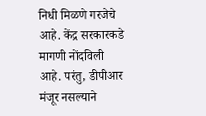निधी मिळणे गरजेचे आहे. केंद्र सरकारकडे मागणी नोंदविली आहे. परंतु, डीपीआर मंजूर नसल्याने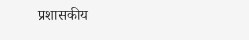प्रशासकीय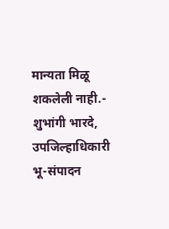मान्यता मिळू शकलेली नाही.- शुभांगी भारदे, उपजिल्हाधिकारी भू-संपादन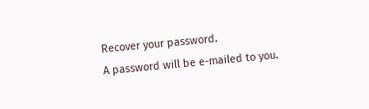Recover your password.
A password will be e-mailed to you.